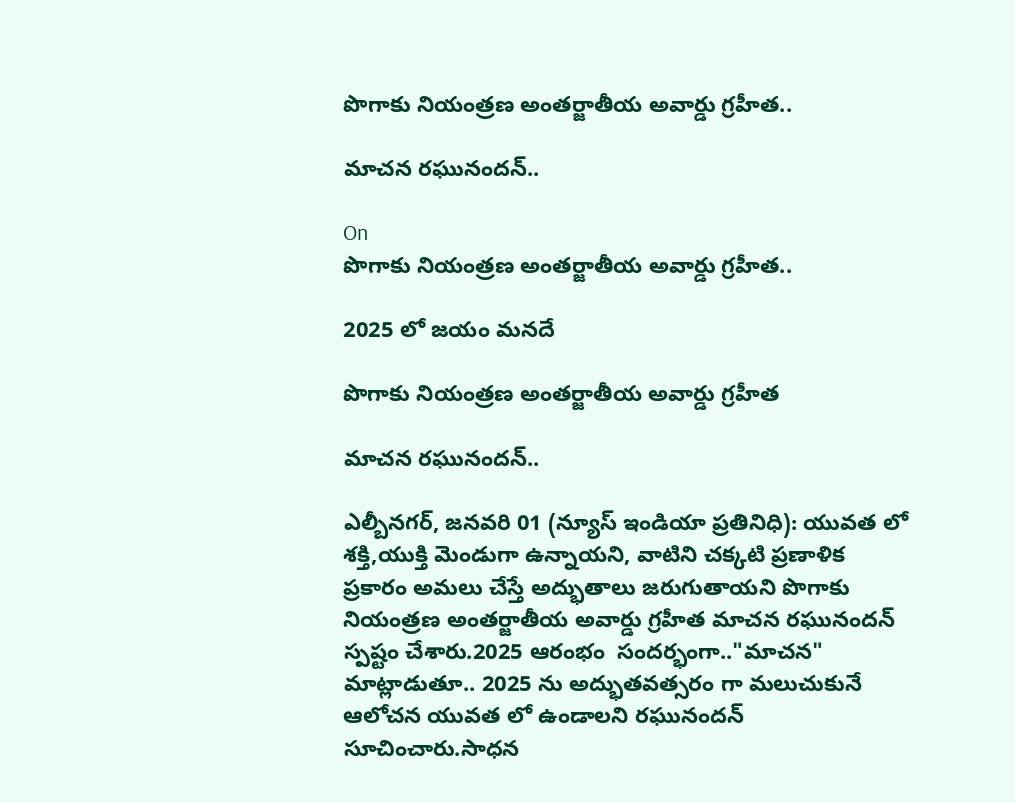పొగాకు నియంత్రణ అంతర్జాతీయ అవార్డు గ్రహీత..

మాచన రఘునందన్..

On
పొగాకు నియంత్రణ అంతర్జాతీయ అవార్డు గ్రహీత..

2025 లో జయం మనదే

పొగాకు నియంత్రణ అంతర్జాతీయ అవార్డు గ్రహీత

మాచన రఘునందన్..

ఎల్బీనగర్, జనవరి 01 (న్యూస్ ఇండియా ప్రతినిధి): యువత లో శక్తి,యుక్తి మెండుగా ఉన్నాయని, వాటిని చక్కటి ప్రణాళిక ప్రకారం అమలు చేస్తే అద్భుతాలు జరుగుతాయని పొగాకు నియంత్రణ అంతర్జాతీయ అవార్డు గ్రహీత మాచన రఘునందన్ స్పష్టం చేశారు.2025 ఆరంభం  సందర్భంగా.."మాచన" మాట్లాడుతూ.. 2025 ను అద్భుతవత్సరం గా మలుచుకునే ఆలోచన యువత లో ఉండాలని రఘునందన్ సూచించారు.సాధన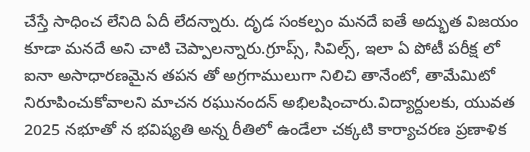చేస్తే సాధించ లేనిది ఏదీ లేదన్నారు. దృడ సంకల్పం మనదే ఐతే అద్భుత విజయం కూడా మనదే అని చాటి చెప్పాలన్నారు.గ్రూప్స్, సివిల్స్, ఇలా ఏ పోటీ పరీక్ష లో ఐనా అసాధారణమైన తపన తో అగ్రగాములుగా నిలిచి తానేంటో, తామేమిటో నిరూపించుకోవాలని మాచన రఘునందన్ అభిలషించారు.విద్యార్దులకు, యువత 2025 నభూతో న భవిష్యతి అన్న రీతిలో ఉండేలా చక్కటి కార్యాచరణ ప్రణాళిక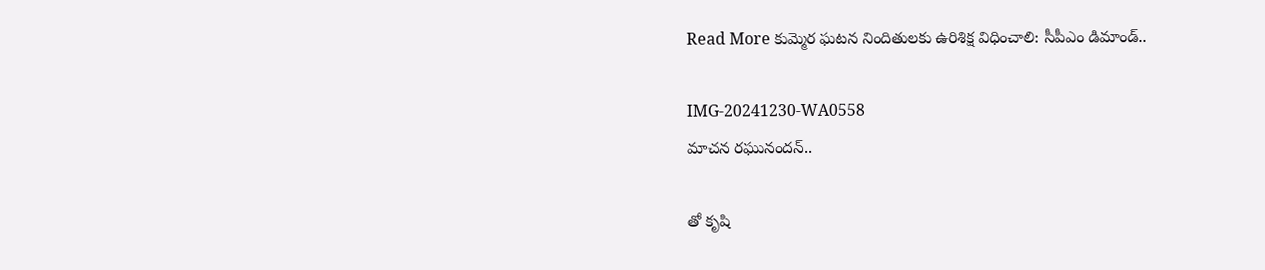Read More కుమ్మెర ఘటన నిందితులకు ఉరిశిక్ష విధించాలి: సీపీఎం డిమాండ్..

IMG-20241230-WA0558
మాచన రఘునందన్..

తో కృషి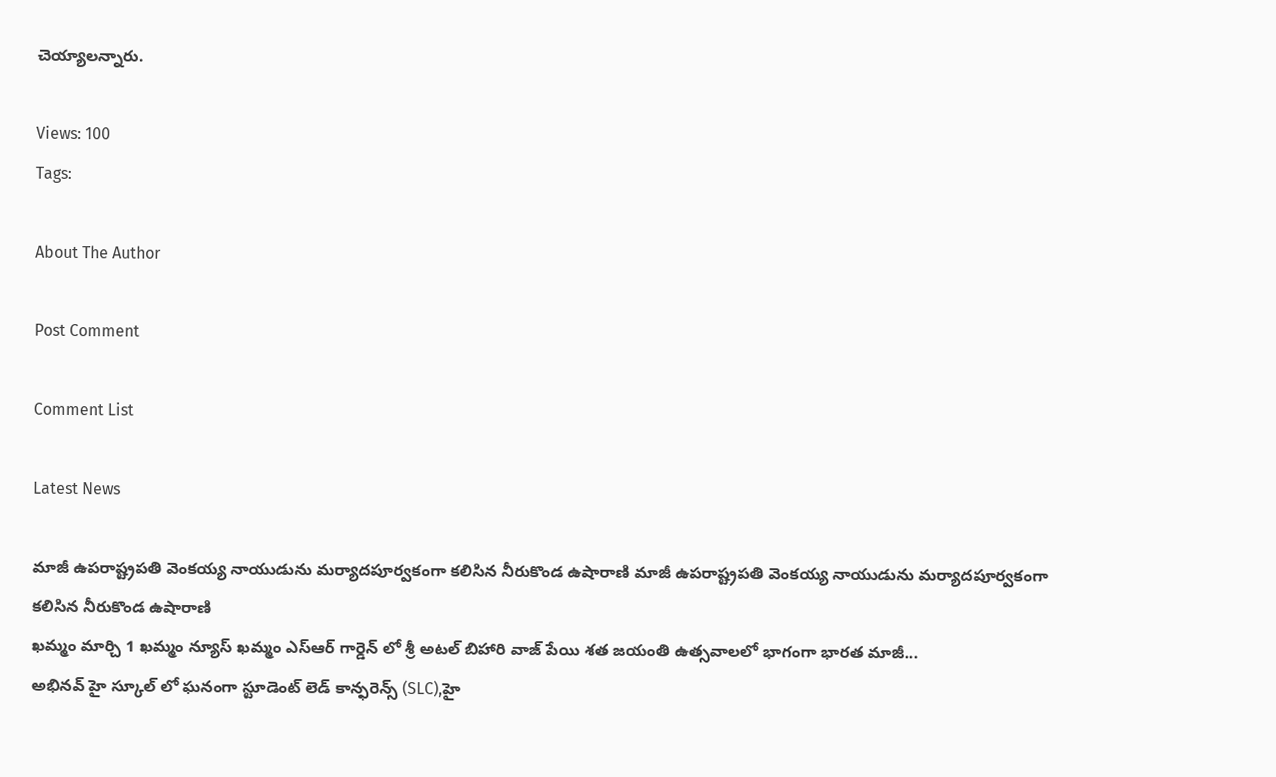చెయ్యాలన్నారు.

Views: 100
Tags:

About The Author

Post Comment

Comment List

Latest News

మాజీ ఉపరాష్ట్రపతి వెంకయ్య నాయుడును మర్యాదపూర్వకంగా కలిసిన నీరుకొండ ఉషారాణి మాజీ ఉపరాష్ట్రపతి వెంకయ్య నాయుడును మర్యాదపూర్వకంగా కలిసిన నీరుకొండ ఉషారాణి
ఖమ్మం మార్చి 1 ఖమ్మం న్యూస్ ఖమ్మం ఎస్ఆర్ గార్డెన్ లో శ్రీ అటల్ బిహారి వాజ్ పేయి శత జయంతి ఉత్సవాలలో భాగంగా భారత మాజీ...
అభినవ్ హై స్కూల్ లో ఘనంగా స్టూడెంట్ లెడ్ కాన్ఫరెన్స్ (SLC),హై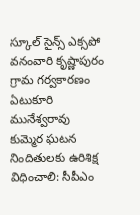స్కూల్ సైన్స్ ఎక్సపో
వనంవారి కృష్ణాపురం గ్రామ గర్వకారణం ఏటుకూరి మునేశ్వరావు
కుమ్మెర ఘటన నిందితులకు ఉరిశిక్ష విధించాలి: సీపీఎం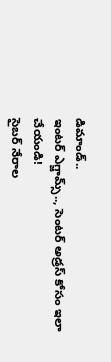డిమాండ్..
ఇంటర్ ఎగ్జామ్స్.., సెంటర్ అడ్రస్ కోసం ఇలా చేయండి!
సైబర్ నేరాల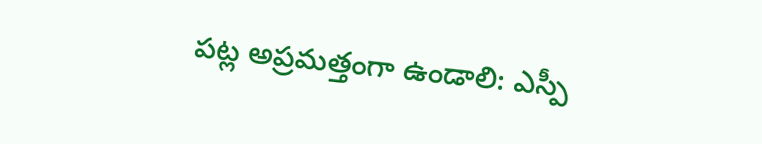పట్ల అప్రమత్తంగా ఉండాలి: ఎస్పీ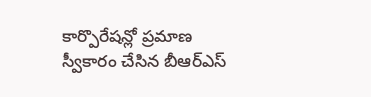కార్పొరేషన్లో ప్రమాణ స్వీకారం చేసిన బీఆర్ఎస్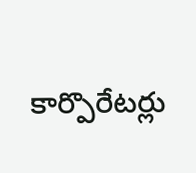కార్పొరేటర్లు